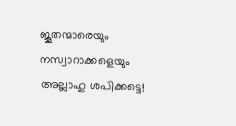ജൂതന്മാരെയും നസ്വാറാക്കളെയും അല്ലാഹു ശപിക്കട്ടെ!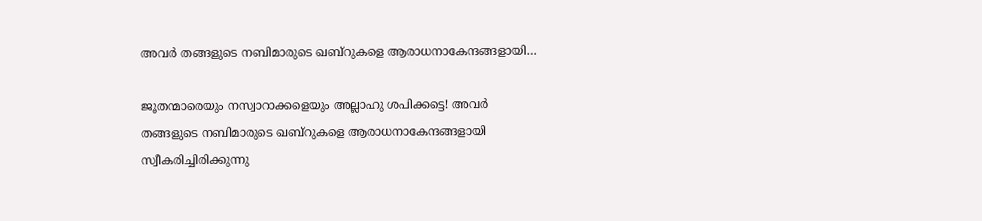അവർ തങ്ങളുടെ നബിമാരുടെ ഖബ്റുകളെ ആരാധനാകേന്ദങ്ങളായി…

ജൂതന്മാരെയും നസ്വാറാക്കളെയും അല്ലാഹു ശപിക്കട്ടെ! അവർ തങ്ങളുടെ നബിമാരുടെ ഖബ്റുകളെ ആരാധനാകേന്ദങ്ങളായി സ്വീകരിച്ചിരിക്കുന്നു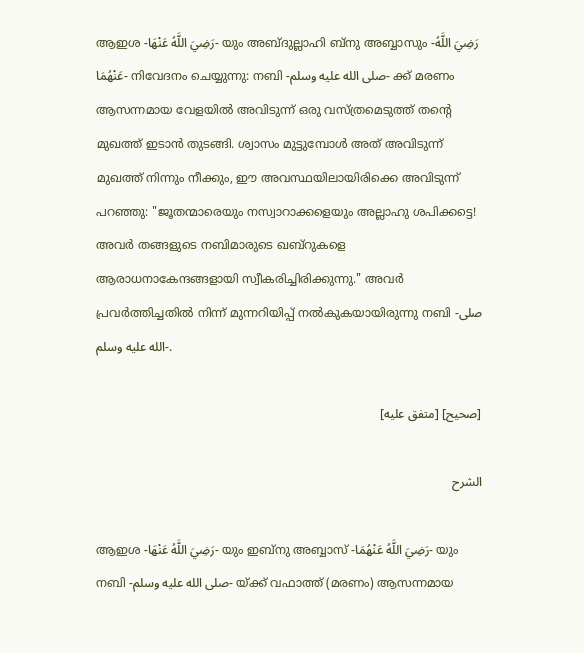ആഇശ -رَضِيَ اللَّهُ عَنْهَا- യും അബ്ദുല്ലാഹി ബ്നു അബ്ബാസും -رَضِيَ اللَّهُ عَنْهُمَا- നിവേദനം ചെയ്യുന്നു: നബി -صلى الله عليه وسلم- ക്ക് മരണം ആസന്നമായ വേളയിൽ അവിടുന്ന് ഒരു വസ്ത്രമെടുത്ത് തൻ്റെ മുഖത്ത് ഇടാൻ തുടങ്ങി. ശ്വാസം മുട്ടുമ്പോൾ അത് അവിടുന്ന് മുഖത്ത് നിന്നും നീക്കും, ഈ അവസ്ഥയിലായിരിക്കെ അവിടുന്ന് പറഞ്ഞു: "ജൂതന്മാരെയും നസ്വാറാക്കളെയും അല്ലാഹു ശപിക്കട്ടെ! അവർ തങ്ങളുടെ നബിമാരുടെ ഖബ്റുകളെ ആരാധനാകേന്ദങ്ങളായി സ്വീകരിച്ചിരിക്കുന്നു." അവർ പ്രവർത്തിച്ചതിൽ നിന്ന് മുന്നറിയിപ്പ് നൽകുകയായിരുന്നു നബി -صلى الله عليه وسلم-.

[صحيح] [متفق عليه]

الشرح

ആഇശ -رَضِيَ اللَّهُ عَنْهَا- യും ഇബ്നു അബ്ബാസ് -رَضِيَ اللَّهُ عَنْهُمَا- യും നബി -صلى الله عليه وسلم- യ്ക്ക് വഫാത്ത് (മരണം) ആസന്നമായ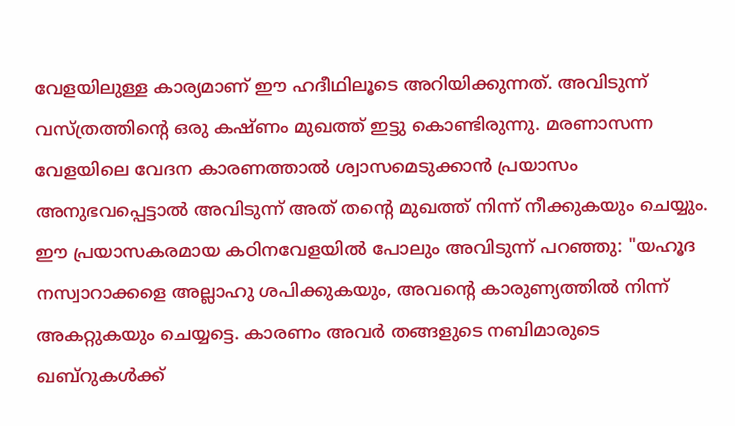വേളയിലുള്ള കാര്യമാണ് ഈ ഹദീഥിലൂടെ അറിയിക്കുന്നത്. അവിടുന്ന് വസ്ത്രത്തിൻ്റെ ഒരു കഷ്ണം മുഖത്ത് ഇട്ടു കൊണ്ടിരുന്നു. മരണാസന്ന വേളയിലെ വേദന കാരണത്താൽ ശ്വാസമെടുക്കാൻ പ്രയാസം അനുഭവപ്പെട്ടാൽ അവിടുന്ന് അത് തൻ്റെ മുഖത്ത് നിന്ന് നീക്കുകയും ചെയ്യും. ഈ പ്രയാസകരമായ കഠിനവേളയിൽ പോലും അവിടുന്ന് പറഞ്ഞു: "യഹൂദ നസ്വാറാക്കളെ അല്ലാഹു ശപിക്കുകയും, അവൻ്റെ കാരുണ്യത്തിൽ നിന്ന് അകറ്റുകയും ചെയ്യട്ടെ. കാരണം അവർ തങ്ങളുടെ നബിമാരുടെ ഖബ്റുകൾക്ക്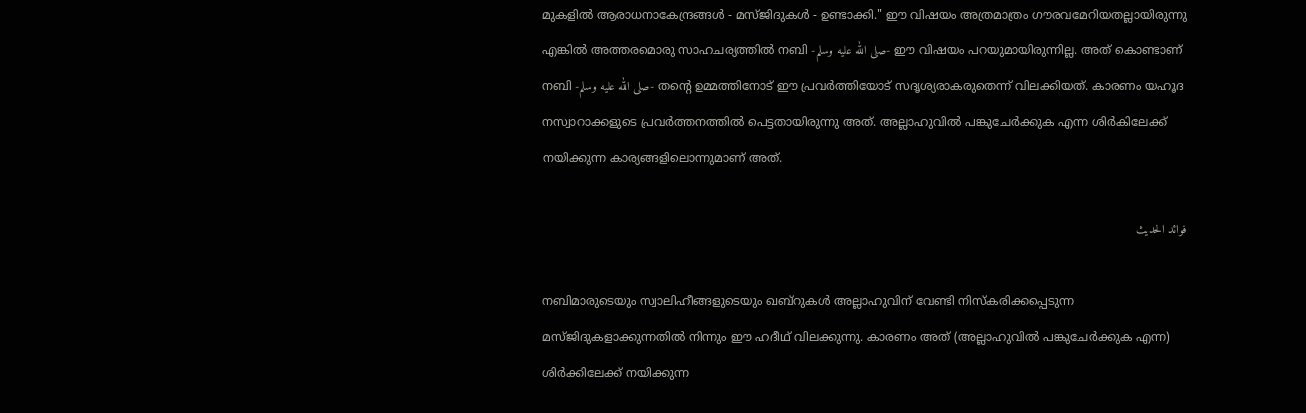മുകളിൽ ആരാധനാകേന്ദ്രങ്ങൾ - മസ്ജിദുകൾ - ഉണ്ടാക്കി." ഈ വിഷയം അത്രമാത്രം ഗൗരവമേറിയതല്ലായിരുന്നു എങ്കിൽ അത്തരമൊരു സാഹചര്യത്തിൽ നബി -صلى الله عليه وسلم- ഈ വിഷയം പറയുമായിരുന്നില്ല. അത് കൊണ്ടാണ് നബി -صلى الله عليه وسلم- തൻ്റെ ഉമ്മത്തിനോട് ഈ പ്രവർത്തിയോട് സദൃശ്യരാകരുതെന്ന് വിലക്കിയത്. കാരണം യഹൂദ നസ്വാറാക്കളുടെ പ്രവർത്തനത്തിൽ പെട്ടതായിരുന്നു അത്. അല്ലാഹുവിൽ പങ്കുചേർക്കുക എന്ന ശിർകിലേക്ക് നയിക്കുന്ന കാര്യങ്ങളിലൊന്നുമാണ് അത്.

فوائد الحديث

നബിമാരുടെയും സ്വാലിഹീങ്ങളുടെയും ഖബ്റുകൾ അല്ലാഹുവിന് വേണ്ടി നിസ്കരിക്കപ്പെടുന്ന മസ്ജിദുകളാക്കുന്നതിൽ നിന്നും ഈ ഹദീഥ് വിലക്കുന്നു. കാരണം അത് (അല്ലാഹുവിൽ പങ്കുചേർക്കുക എന്ന) ശിർക്കിലേക്ക് നയിക്കുന്ന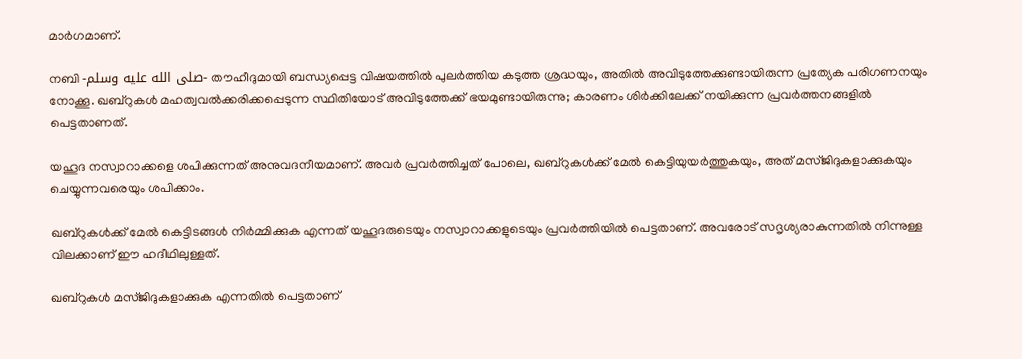മാർഗമാണ്.

നബി -صلى الله عليه وسلم- തൗഹീദുമായി ബന്ധ്യപ്പെട്ട വിഷയത്തിൽ പുലർത്തിയ കടുത്ത ശ്രദ്ധയും, അതിൽ അവിടുത്തേക്കുണ്ടായിരുന്ന പ്രത്യേക പരിഗണനയും നോക്കൂ. ഖബ്റുകൾ മഹത്വവൽക്കരിക്കപ്പെടുന്ന സ്ഥിതിയോട് അവിടുത്തേക്ക് ഭയമുണ്ടായിരുന്നു; കാരണം ശിർക്കിലേക്ക് നയിക്കുന്ന പ്രവർത്തനങ്ങളിൽ പെട്ടതാണത്.

യഹൂദ നസ്വാറാക്കളെ ശപിക്കുന്നത് അനുവദനീയമാണ്. അവർ പ്രവർത്തിച്ചത് പോലെ, ഖബ്റുകൾക്ക് മേൽ കെട്ടിയുയർത്തുകയും, അത് മസ്ജിദുകളാക്കുകയും ചെയ്യുന്നവരെയും ശപിക്കാം.

ഖബ്റുകൾക്ക് മേൽ കെട്ടിടങ്ങൾ നിർമ്മിക്കുക എന്നത് യഹൂദരുടെയും നസ്വാറാക്കളുടെയും പ്രവർത്തിയിൽ പെട്ടതാണ്. അവരോട് സദൃശ്യരാകുന്നതിൽ നിന്നുള്ള വിലക്കാണ് ഈ ഹദീഥിലുള്ളത്.

ഖബ്റുകൾ മസ്ജിദുകളാക്കുക എന്നതിൽ പെട്ടതാണ്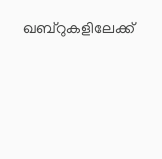ഖബ്റുകളിലേക്ക്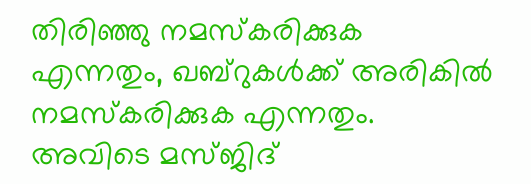തിരിഞ്ഞു നമസ്കരിക്കുക എന്നതും, ഖബ്റുകൾക്ക് അരികിൽ നമസ്കരിക്കുക എന്നതും. അവിടെ മസ്ജിദ്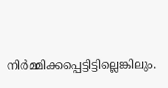നിർമ്മിക്കപ്പെട്ടിട്ടില്ലെങ്കിലും.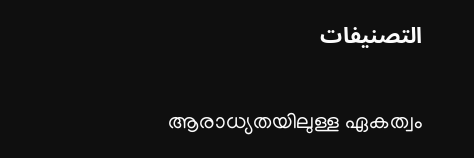التصنيفات

ആരാധ്യതയിലുള്ള ഏകത്വം